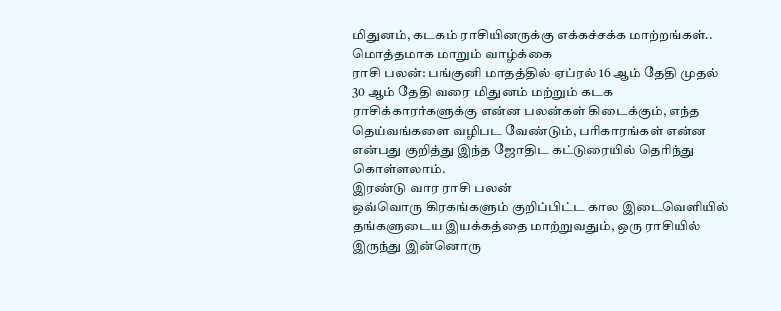மிதுனம், கடகம் ராசியினருக்கு எக்கச்சக்க மாற்றங்கள்.. மொத்தமாக மாறும் வாழ்க்கை
ராசி பலன்: பங்குனி மாதத்தில் ஏப்ரல் 16 ஆம் தேதி முதல் 30 ஆம் தேதி வரை மிதுனம் மற்றும் கடக ராசிக்காரர்களுக்கு என்ன பலன்கள் கிடைக்கும், எந்த தெய்வங்களை வழிபட வேண்டும், பரிகாரங்கள் என்ன என்பது குறித்து இந்த ஜோதிட கட்டுரையில் தெரிந்து கொள்ளலாம்.
இரண்டு வார ராசி பலன்
ஒவ்வொரு கிரகங்களும் குறிப்பிட்ட கால இடைவெளியில் தங்களுடைய இயக்கத்தை மாற்றுவதும், ஒரு ராசியில் இருந்து இன்னொரு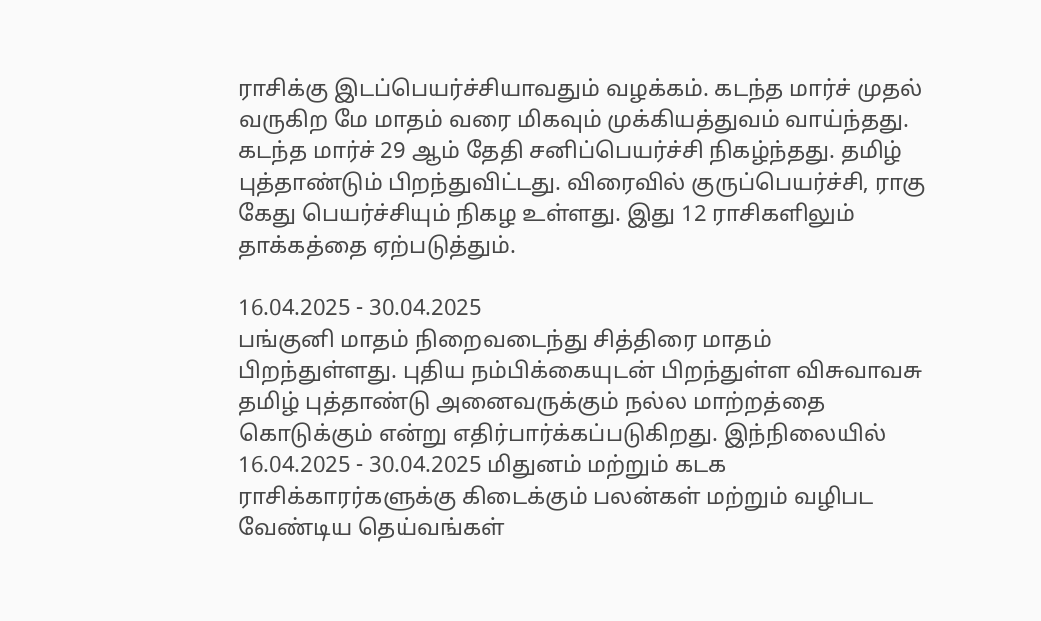ராசிக்கு இடப்பெயர்ச்சியாவதும் வழக்கம். கடந்த மார்ச் முதல் வருகிற மே மாதம் வரை மிகவும் முக்கியத்துவம் வாய்ந்தது. கடந்த மார்ச் 29 ஆம் தேதி சனிப்பெயர்ச்சி நிகழ்ந்தது. தமிழ் புத்தாண்டும் பிறந்துவிட்டது. விரைவில் குருப்பெயர்ச்சி, ராகு கேது பெயர்ச்சியும் நிகழ உள்ளது. இது 12 ராசிகளிலும் தாக்கத்தை ஏற்படுத்தும்.

16.04.2025 - 30.04.2025
பங்குனி மாதம் நிறைவடைந்து சித்திரை மாதம் பிறந்துள்ளது. புதிய நம்பிக்கையுடன் பிறந்துள்ள விசுவாவசு தமிழ் புத்தாண்டு அனைவருக்கும் நல்ல மாற்றத்தை கொடுக்கும் என்று எதிர்பார்க்கப்படுகிறது. இந்நிலையில் 16.04.2025 - 30.04.2025 மிதுனம் மற்றும் கடக ராசிக்காரர்களுக்கு கிடைக்கும் பலன்கள் மற்றும் வழிபட வேண்டிய தெய்வங்கள்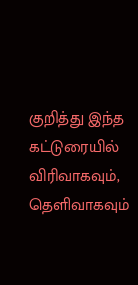குறித்து இந்த கட்டுரையில் விரிவாகவும், தெளிவாகவும்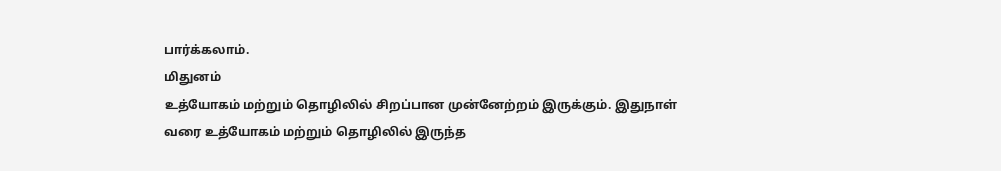பார்க்கலாம்.
மிதுனம்
உத்யோகம் மற்றும் தொழிலில் சிறப்பான முன்னேற்றம் இருக்கும். இதுநாள் வரை உத்யோகம் மற்றும் தொழிலில் இருந்த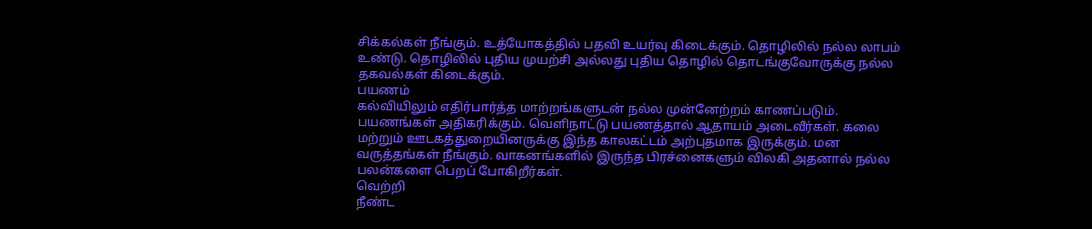சிக்கல்கள் நீங்கும். உத்யோகத்தில் பதவி உயர்வு கிடைக்கும். தொழிலில் நல்ல லாபம் உண்டு. தொழிலில் புதிய முயற்சி அல்லது புதிய தொழில் தொடங்குவோருக்கு நல்ல தகவல்கள் கிடைக்கும்.
பயணம்
கல்வியிலும் எதிர்பார்த்த மாற்றங்களுடன் நல்ல முன்னேற்றம் காணப்படும். பயணங்கள் அதிகரிக்கும். வெளிநாட்டு பயணத்தால் ஆதாயம் அடைவீர்கள். கலை மற்றும் ஊடகத்துறையினருக்கு இந்த காலகட்டம் அற்புதமாக இருக்கும். மன வருத்தங்கள் நீங்கும். வாகனங்களில் இருந்த பிரச்னைகளும் விலகி அதனால் நல்ல பலன்களை பெறப் போகிறீர்கள்.
வெற்றி
நீண்ட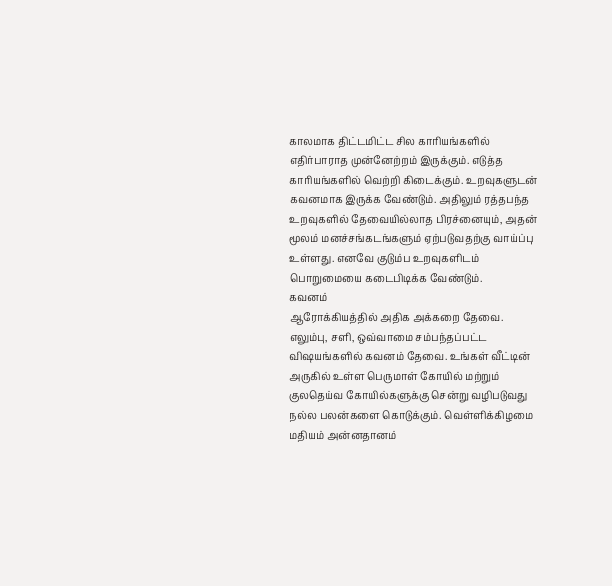காலமாக திட்டமிட்ட சில காரியங்களில் எதிர்பாராத முன்னேற்றம் இருக்கும். எடுத்த காரியங்களில் வெற்றி கிடைக்கும். உறவுகளுடன் கவனமாக இருக்க வேண்டும். அதிலும் ரத்தபந்த உறவுகளில் தேவையில்லாத பிரச்னையும், அதன் மூலம் மனச்சங்கடங்களும் ஏற்படுவதற்கு வாய்ப்பு உள்ளது. எனவே குடும்ப உறவுகளிடம் பொறுமையை கடைபிடிக்க வேண்டும்.
கவனம்
ஆரோக்கியத்தில் அதிக அக்கறை தேவை. எலும்பு, சளி, ஒவ்வாமை சம்பந்தப்பட்ட விஷயங்களில் கவனம் தேவை. உங்கள் வீட்டின் அருகில் உள்ள பெருமாள் கோயில் மற்றும் குலதெய்வ கோயில்களுக்கு சென்று வழிபடுவது நல்ல பலன்களை கொடுக்கும். வெள்ளிக்கிழமை மதியம் அன்னதானம்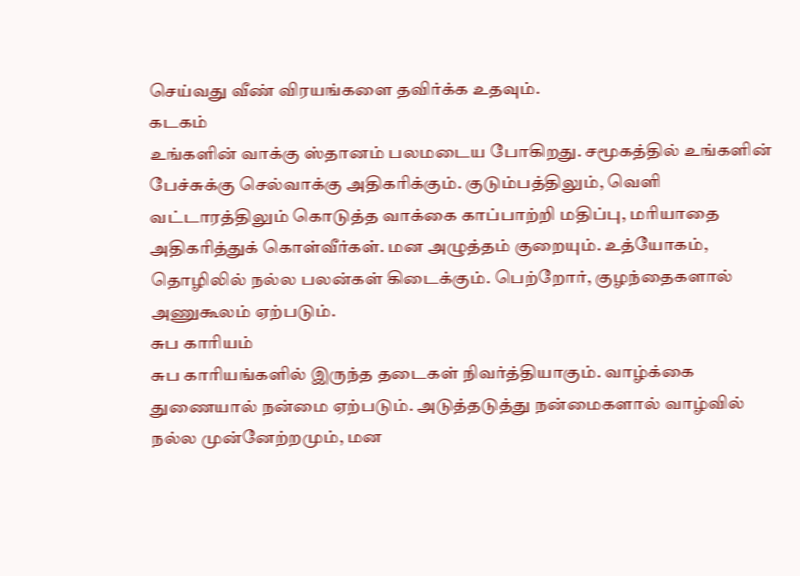செய்வது வீண் விரயங்களை தவிர்க்க உதவும்.
கடகம்
உங்களின் வாக்கு ஸ்தானம் பலமடைய போகிறது. சமூகத்தில் உங்களின் பேச்சுக்கு செல்வாக்கு அதிகரிக்கும். குடும்பத்திலும், வெளி வட்டாரத்திலும் கொடுத்த வாக்கை காப்பாற்றி மதிப்பு, மரியாதை அதிகரித்துக் கொள்வீர்கள். மன அழுத்தம் குறையும். உத்யோகம், தொழிலில் நல்ல பலன்கள் கிடைக்கும். பெற்றோர், குழந்தைகளால் அணுகூலம் ஏற்படும்.
சுப காரியம்
சுப காரியங்களில் இருந்த தடைகள் நிவர்த்தியாகும். வாழ்க்கை துணையால் நன்மை ஏற்படும். அடுத்தடுத்து நன்மைகளால் வாழ்வில் நல்ல முன்னேற்றமும், மன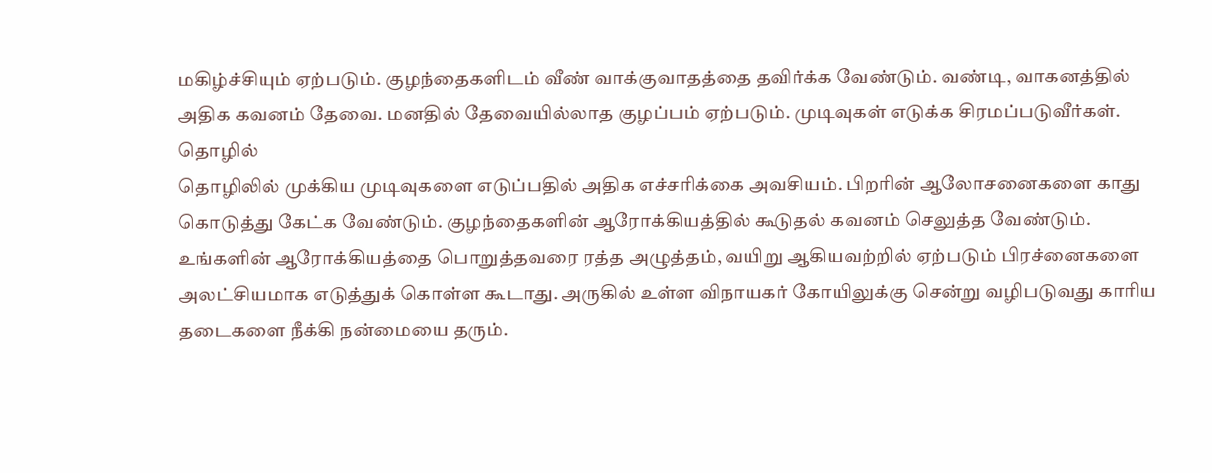மகிழ்ச்சியும் ஏற்படும். குழந்தைகளிடம் வீண் வாக்குவாதத்தை தவிர்க்க வேண்டும். வண்டி, வாகனத்தில் அதிக கவனம் தேவை. மனதில் தேவையில்லாத குழப்பம் ஏற்படும். முடிவுகள் எடுக்க சிரமப்படுவீர்கள்.
தொழில்
தொழிலில் முக்கிய முடிவுகளை எடுப்பதில் அதிக எச்சரிக்கை அவசியம். பிறரின் ஆலோசனைகளை காது கொடுத்து கேட்க வேண்டும். குழந்தைகளின் ஆரோக்கியத்தில் கூடுதல் கவனம் செலுத்த வேண்டும். உங்களின் ஆரோக்கியத்தை பொறுத்தவரை ரத்த அழுத்தம், வயிறு ஆகியவற்றில் ஏற்படும் பிரச்னைகளை அலட்சியமாக எடுத்துக் கொள்ள கூடாது. அருகில் உள்ள விநாயகர் கோயிலுக்கு சென்று வழிபடுவது காரிய தடைகளை நீக்கி நன்மையை தரும்.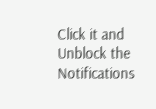Click it and Unblock the Notifications